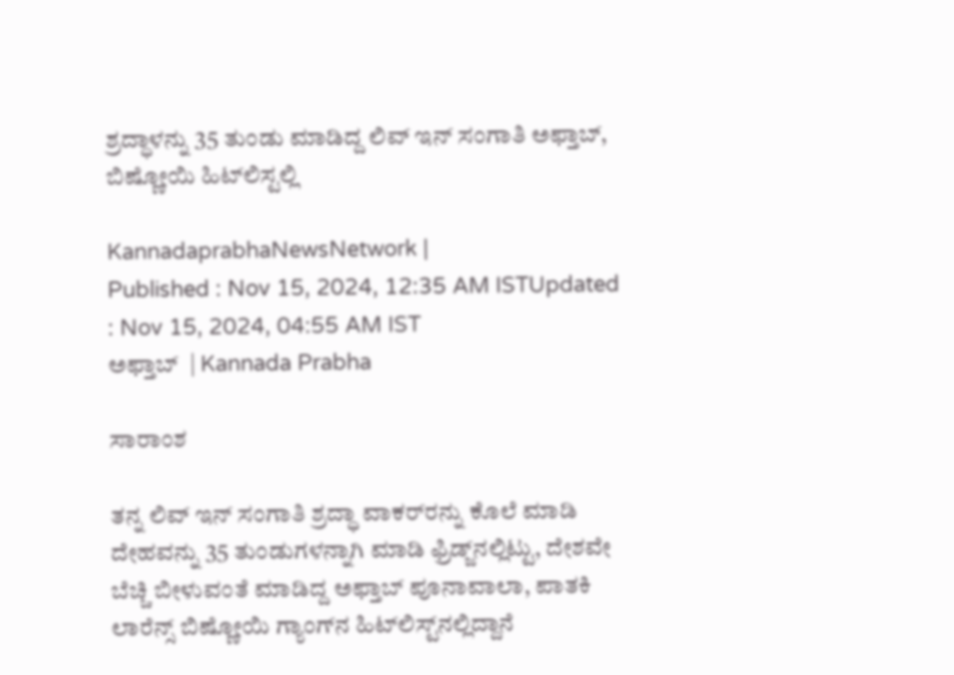ಶ್ರದ್ಧಾಳನ್ನು 35 ತುಂಡು ಮಾಡಿದ್ದ ಲಿವ್‌ ಇನ್‌ ಸಂಗಾತಿ ಅಫ್ತಾಬ್‌, ಬಿಷ್ಣೋಯಿ ಹಿಟ್‌ಲಿಸ್ಟಲ್ಲಿ

KannadaprabhaNewsNetwork |
Published : Nov 15, 2024, 12:35 AM ISTUpdated : Nov 15, 2024, 04:55 AM IST
ಅಫ್ತಾಬ್‌  | Kannada Prabha

ಸಾರಾಂಶ

ತನ್ನ ಲಿವ್‌ ಇನ್‌ ಸಂಗಾತಿ ಶ್ರದ್ಧಾ ವಾಕರ್‌ರನ್ನು ಕೊಲೆ ಮಾಡಿ ದೇಹವನ್ನು 35 ತುಂಡುಗಳನ್ನಾಗಿ ಮಾಡಿ ಫ್ರಿಡ್ಜ್‌ನಲ್ಲಿಟ್ಟು, ದೇಶವೇ ಬೆಚ್ಚಿ ಬೀಳುವಂತೆ ಮಾಡಿದ್ದ ಅಫ್ತಾಬ್‌ ಪೂನಾವಾಲಾ, ಪಾತಕಿ ಲಾರೆನ್ಸ್‌ ಬಿಷ್ಣೋಯಿ ಗ್ಯಾಂಗ್‌ನ ಹಿಟ್‌ಲಿಸ್ಟ್‌ನಲ್ಲಿದ್ದಾನೆ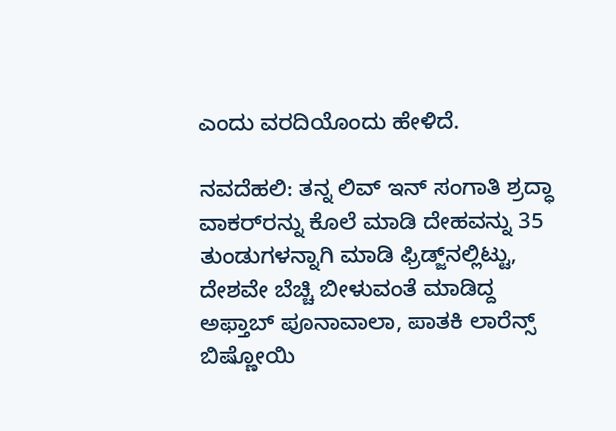ಎಂದು ವರದಿಯೊಂದು ಹೇಳಿದೆ.

ನವದೆಹಲಿ: ತನ್ನ ಲಿವ್‌ ಇನ್‌ ಸಂಗಾತಿ ಶ್ರದ್ಧಾ ವಾಕರ್‌ರನ್ನು ಕೊಲೆ ಮಾಡಿ ದೇಹವನ್ನು 35 ತುಂಡುಗಳನ್ನಾಗಿ ಮಾಡಿ ಫ್ರಿಡ್ಜ್‌ನಲ್ಲಿಟ್ಟು, ದೇಶವೇ ಬೆಚ್ಚಿ ಬೀಳುವಂತೆ ಮಾಡಿದ್ದ ಅಫ್ತಾಬ್‌ ಪೂನಾವಾಲಾ, ಪಾತಕಿ ಲಾರೆನ್ಸ್‌ ಬಿಷ್ಣೋಯಿ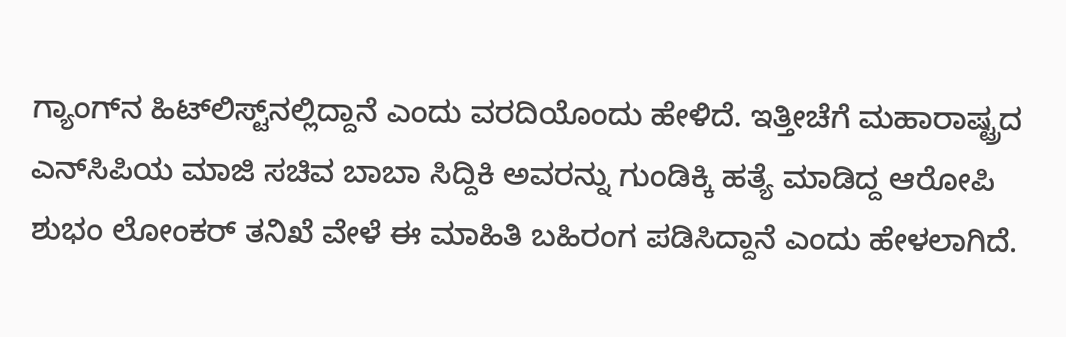ಗ್ಯಾಂಗ್‌ನ ಹಿಟ್‌ಲಿಸ್ಟ್‌ನಲ್ಲಿದ್ದಾನೆ ಎಂದು ವರದಿಯೊಂದು ಹೇಳಿದೆ. ಇತ್ತೀಚೆಗೆ ಮಹಾರಾಷ್ಟ್ರದ ಎನ್‌ಸಿಪಿಯ ಮಾಜಿ ಸಚಿವ ಬಾಬಾ ಸಿದ್ದಿಕಿ ಅವರನ್ನು ಗುಂಡಿಕ್ಕಿ ಹತ್ಯೆ ಮಾಡಿದ್ದ ಆರೋಪಿ ಶುಭಂ ಲೋಂಕರ್‌ ತನಿಖೆ ವೇಳೆ ಈ ಮಾಹಿತಿ ಬಹಿರಂಗ ಪಡಿಸಿದ್ದಾನೆ ಎಂದು ಹೇಳಲಾಗಿದೆ.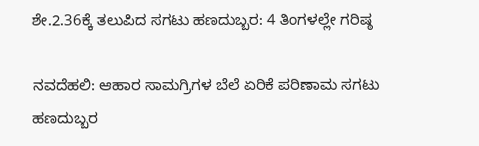ಶೇ.2.36ಕ್ಕೆ ತಲುಪಿದ ಸಗಟು ಹಣದುಬ್ಬರ: 4 ತಿಂಗಳಲ್ಲೇ ಗರಿಷ್ಠ

ನವದೆಹಲಿ: ಆಹಾರ ಸಾಮಗ್ರಿಗಳ ಬೆಲೆ ಏರಿಕೆ ಪರಿಣಾಮ ಸಗಟು ಹಣದುಬ್ಬರ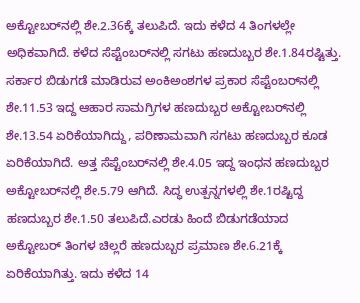ಅಕ್ಟೋಬರ್‌ನಲ್ಲಿ ಶೇ.2.36ಕ್ಕೆ ತಲುಪಿದೆ. ಇದು ಕಳೆದ 4 ತಿಂಗಳಲ್ಲೇ ಅಧಿಕವಾಗಿದೆ. ಕಳೆದ ಸೆಪ್ಟೆಂಬರ್‌ನಲ್ಲಿ ಸಗಟು ಹಣದುಬ್ಬರ ಶೇ.1.84ರಷ್ಟಿತ್ತು. ಸರ್ಕಾರ ಬಿಡುಗಡೆ ಮಾಡಿರುವ ಅಂಕಿಅಂಶಗಳ ಪ್ರಕಾರ ಸೆಪ್ಟೆಂಬರ್‌ನಲ್ಲಿ ಶೇ.11.53 ಇದ್ದ ಆಹಾರ ಸಾಮಗ್ರಿಗಳ ಹಣದುಬ್ಬರ ಅಕ್ಟೋಬರ್‌ನಲ್ಲಿ ಶೇ.13.54 ಏರಿಕೆಯಾಗಿದ್ದು, ಪರಿಣಾಮವಾಗಿ ಸಗಟು ಹಣದುಬ್ಬರ ಕೂಡ ಏರಿಕೆಯಾಗಿದೆ. ಅತ್ತ ಸೆಪ್ಟೆಂಬರ್‌ನಲ್ಲಿ ಶೇ.4.05 ಇದ್ದ ಇಂಧನ ಹಣದುಬ್ಬರ ಅಕ್ಟೋಬರ್‌ನಲ್ಲಿ ಶೇ.5.79 ಆಗಿದೆ. ಸಿದ್ಧ ಉತ್ಪನ್ನಗಳಲ್ಲಿ ಶೇ.1ರಷ್ಟಿದ್ದ ಹಣದುಬ್ಬರ ಶೇ.1.50 ತಲುಪಿದೆ.ಎರಡು ಹಿಂದೆ ಬಿಡುಗಡೆಯಾದ ಅಕ್ಟೋಬರ್‌ ತಿಂಗಳ ಚಿಲ್ಲರೆ ಹಣದುಬ್ಬರ ಪ್ರಮಾಣ ಶೇ.6.21ಕ್ಕೆ ಏರಿಕೆಯಾಗಿತ್ತು. ಇದು ಕಳೆದ 14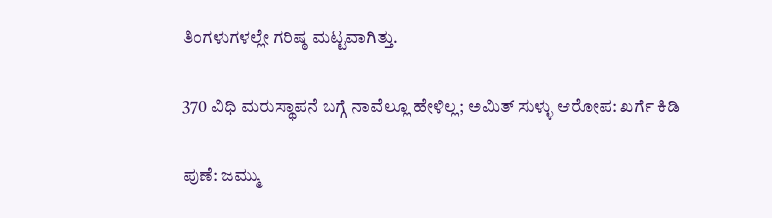ತಿಂಗಳುಗಳಲ್ಲೇ ಗರಿಷ್ಠ ಮಟ್ಟವಾಗಿತ್ತು.

370 ವಿಧಿ ಮರುಸ್ಥಾಪನೆ ಬಗ್ಗೆ ನಾವೆಲ್ಲೂ ಹೇಳಿಲ್ಲ; ಅಮಿತ್‌ ಸುಳ್ಳು ಆರೋಪ: ಖರ್ಗೆ ಕಿಡಿ

ಪುಣೆ: ಜಮ್ಮು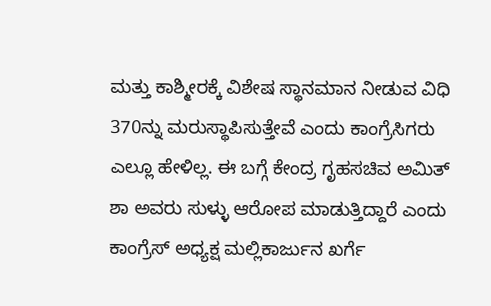ಮತ್ತು ಕಾಶ್ಮೀರಕ್ಕೆ ವಿಶೇಷ ಸ್ಥಾನಮಾನ ನೀಡುವ ವಿಧಿ 370ನ್ನು ಮರುಸ್ಥಾಪಿಸುತ್ತೇವೆ ಎಂದು ಕಾಂಗ್ರೆಸಿಗರು ಎಲ್ಲೂ ಹೇಳಿಲ್ಲ. ಈ ಬಗ್ಗೆ ಕೇಂದ್ರ ಗೃಹಸಚಿವ ಅಮಿತ್‌ ಶಾ ಅವರು ಸುಳ್ಳು ಆರೋಪ ಮಾಡುತ್ತಿದ್ದಾರೆ ಎಂದು ಕಾಂಗ್ರೆಸ್‌ ಅಧ್ಯಕ್ಷ ಮಲ್ಲಿಕಾರ್ಜುನ ಖರ್ಗೆ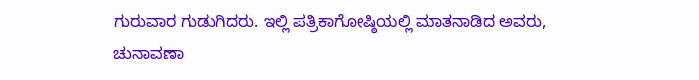ಗುರುವಾರ ಗುಡುಗಿದರು. ಇಲ್ಲಿ ಪತ್ರಿಕಾಗೋಷ್ಠಿಯಲ್ಲಿ ಮಾತನಾಡಿದ ಅವರು, ಚುನಾವಣಾ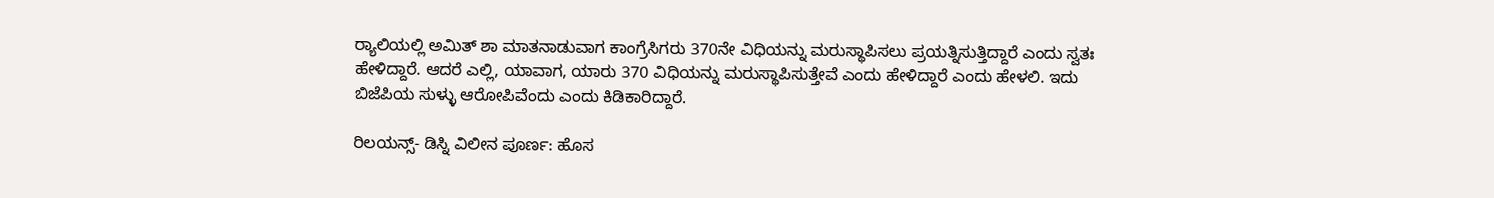ರ್‍ಯಾಲಿಯಲ್ಲಿ ಅಮಿತ್‌ ಶಾ ಮಾತನಾಡುವಾಗ ಕಾಂಗ್ರೆಸಿಗರು 370ನೇ ವಿಧಿಯನ್ನು ಮರುಸ್ಥಾಪಿಸಲು ಪ್ರಯತ್ನಿಸುತ್ತಿದ್ದಾರೆ ಎಂದು ಸ್ವತಃ ಹೇಳಿದ್ದಾರೆ. ಆದರೆ ಎಲ್ಲಿ, ಯಾವಾಗ, ಯಾರು 370 ವಿಧಿಯನ್ನು ಮರುಸ್ಥಾಪಿಸುತ್ತೇವೆ ಎಂದು ಹೇಳಿದ್ದಾರೆ ಎಂದು ಹೇಳಲಿ. ಇದು ಬಿಜೆಪಿಯ ಸುಳ್ಳು ಆರೋಪಿವೆಂದು ಎಂದು ಕಿಡಿಕಾರಿದ್ದಾರೆ.

ರಿಲಯನ್ಸ್‌- ಡಿಸ್ನಿ ವಿಲೀನ ಪೂರ್ಣ: ಹೊಸ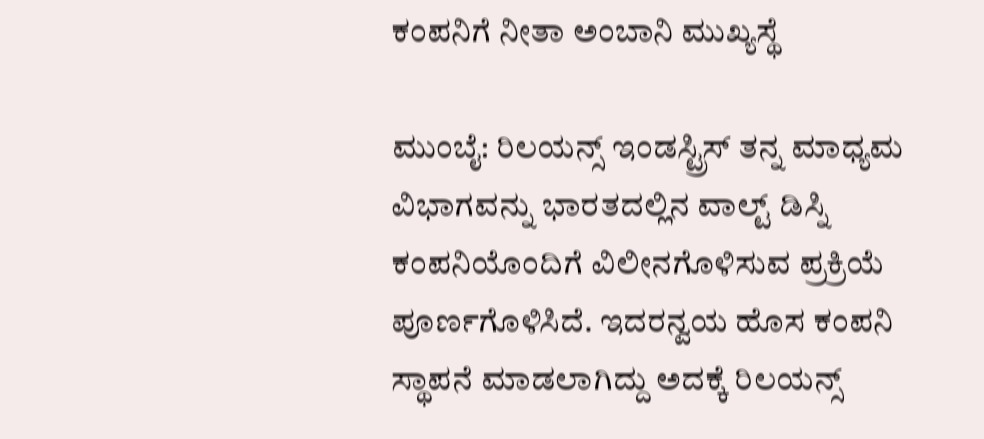ಕಂಪನಿಗೆ ನೀತಾ ಅಂಬಾನಿ ಮುಖ್ಯಸ್ಥೆ

ಮುಂಬೈ: ರಿಲಯನ್ಸ್‌ ಇಂಡಸ್ಟ್ರಿಸ್‌ ತನ್ನ ಮಾಧ್ಯಮ ವಿಭಾಗವನ್ನು ಭಾರತದಲ್ಲಿನ ವಾಲ್ಟ್‌ ಡಿಸ್ನಿ ಕಂಪನಿಯೊಂದಿಗೆ ವಿಲೀನಗೊಳಿಸುವ ಪ್ರಕ್ರಿಯೆ ಪೂರ್ಣಗೊಳಿಸಿದೆ. ಇದರನ್ವಯ ಹೊಸ ಕಂಪನಿ ಸ್ಥಾಪನೆ ಮಾಡಲಾಗಿದ್ದು ಅದಕ್ಕೆ ರಿಲಯನ್ಸ್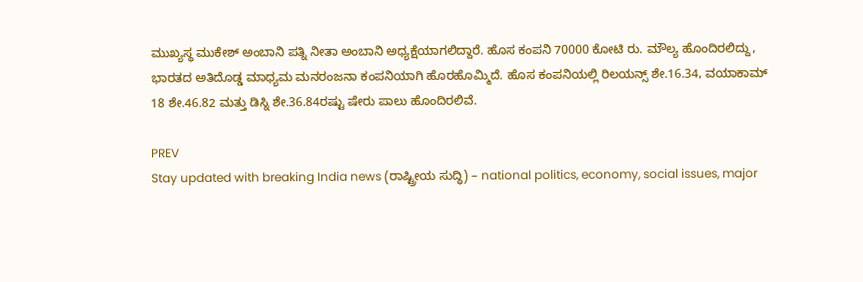ಮುಖ್ಯಸ್ಥ ಮುಕೇಶ್‌ ಅಂಬಾನಿ ಪತ್ನಿ ನೀತಾ ಅಂಬಾನಿ ಅಧ್ಯಕ್ಷೆಯಾಗಲಿದ್ದಾರೆ. ಹೊಸ ಕಂಪನಿ 70000 ಕೋಟಿ ರು. ಮೌಲ್ಯ ಹೊಂದಿರಲಿದ್ದು, ಭಾರತದ ಅತಿದೊಡ್ಡ ಮಾಧ್ಯಮ ಮನರಂಜನಾ ಕಂಪನಿಯಾಗಿ ಹೊರಹೊಮ್ಮಿದೆ. ಹೊಸ ಕಂಪನಿಯಲ್ಲಿ ರಿಲಯನ್ಸ್‌ ಶೇ.16.34, ವಯಾಕಾಮ್ 18 ಶೇ.46.82 ಮತ್ತು ಡಿಸ್ನಿ ಶೇ.36.84ರಷ್ಟು ಷೇರು ಪಾಲು ಹೊಂದಿರಲಿವೆ.

PREV
Stay updated with breaking India news (ರಾಷ್ಟ್ರೀಯ ಸುದ್ಧಿ) – national politics, economy, social issues, major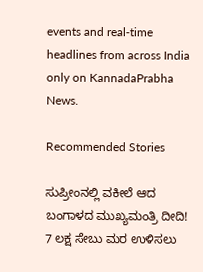events and real‑time headlines from across India only on KannadaPrabha News.

Recommended Stories

ಸುಪ್ರೀಂನಲ್ಲಿ ವಕೀಲೆ ಆದ ಬಂಗಾಳದ ಮುಖ್ಯಮಂತ್ರಿ ದೀದಿ!
7 ಲಕ್ಷ ಸೇಬು ಮರ ಉಳಿಸಲು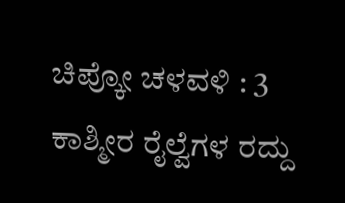ಚಿಪ್ಕೋ ಚಳವಳಿ : 3 ಕಾಶ್ಮೀರ ರೈಲ್ವೆಗಳ ರದ್ದು